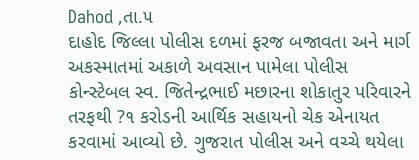Dahod ,તા.૫
દાહોદ જિલ્લા પોલીસ દળમાં ફરજ બજાવતા અને માર્ગ અકસ્માતમાં અકાળે અવસાન પામેલા પોલીસ કોન્સ્ટેબલ સ્વ. જિતેન્દ્રભાઈ મછારના શોકાતુર પરિવારને તરફથી ?૧ કરોડની આર્થિક સહાયનો ચેક એનાયત કરવામાં આવ્યો છે. ગુજરાત પોલીસ અને વચ્ચે થયેલા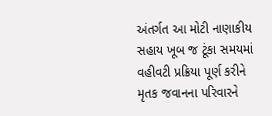અંતર્ગત આ મોટી નાણાકીય સહાય ખૂબ જ ટૂંકા સમયમાં વહીવટી પ્રક્રિયા પૂર્ણ કરીને મૃતક જવાનના પરિવારને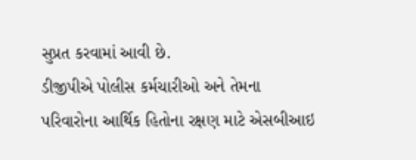સુપ્રત કરવામાં આવી છે.
ડીજીપીએ પોલીસ કર્મચારીઓ અને તેમના પરિવારોના આર્થિક હિતોના રક્ષણ માટે એસબીઆઇ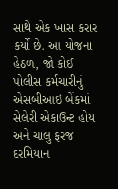સાથે એક ખાસ કરાર કર્યો છે. આ યોજના હેઠળ, જો કોઈ પોલીસ કર્મચારીનું એસબીઆઇ બેંકમાં સેલેરી એકાઉન્ટ હોય અને ચાલુ ફરજ દરમિયાન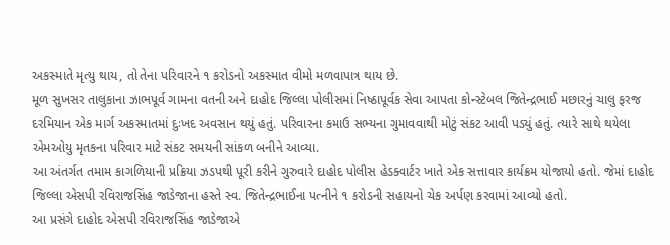અકસ્માતે મૃત્યુ થાય, તો તેના પરિવારને ૧ કરોડનો અકસ્માત વીમો મળવાપાત્ર થાય છે.
મૂળ સુખસર તાલુકાના ઝાભપૂર્વ ગામના વતની અને દાહોદ જિલ્લા પોલીસમાં નિષ્ઠાપૂર્વક સેવા આપતા કોન્સ્ટેબલ જિતેન્દ્રભાઈ મછારનું ચાલુ ફરજ દરમિયાન એક માર્ગ અકસ્માતમાં દુઃખદ અવસાન થયું હતું. પરિવારના કમાઉ સભ્યના ગુમાવવાથી મોટું સંકટ આવી પડ્યું હતું. ત્યારે સાથે થયેલા એમઓયુ મૃતકના પરિવાર માટે સંકટ સમયની સાંકળ બનીને આવ્યા.
આ અંતર્ગત તમામ કાગળિયાની પ્રક્રિયા ઝડપથી પૂરી કરીને ગુરુવારે દાહોદ પોલીસ હેડક્વાર્ટર ખાતે એક સત્તાવાર કાર્યક્રમ યોજાયો હતો. જેમાં દાહોદ જિલ્લા એસપી રવિરાજસિંહ જાડેજાના હસ્તે સ્વ. જિતેન્દ્રભાઈના પત્નીને ૧ કરોડની સહાયનો ચેક અર્પણ કરવામાં આવ્યો હતો.
આ પ્રસંગે દાહોદ એસપી રવિરાજસિંહ જાડેજાએ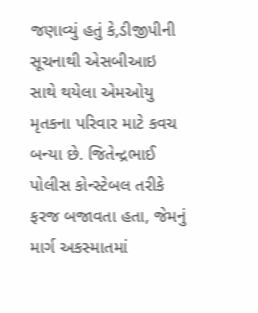જણાવ્યું હતું કે,ડીજીપીની સૂચનાથી એસબીઆઇ સાથે થયેલા એમઓયુ મૃતકના પરિવાર માટે કવચ બન્યા છે. જિતેન્દ્રભાઈ પોલીસ કોન્સ્ટેબલ તરીકે ફરજ બજાવતા હતા, જેમનું માર્ગ અકસ્માતમાં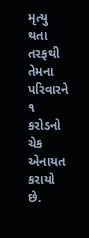મૃત્યુ થતા તરફથી તેમના પરિવારને ૧ કરોડનો ચેક એનાયત કરાયો છે.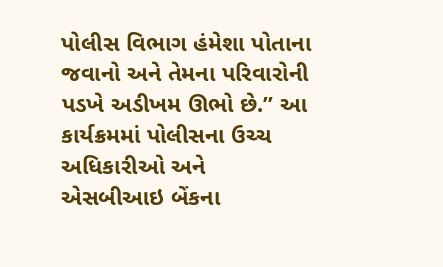પોલીસ વિભાગ હંમેશા પોતાના જવાનો અને તેમના પરિવારોની પડખે અડીખમ ઊભો છે.” આ કાર્યક્રમમાં પોલીસના ઉચ્ચ અધિકારીઓ અને એસબીઆઇ બેંકના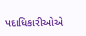પદાધિકારીઓએ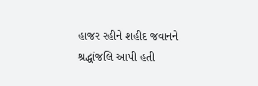હાજર રહીને શહીદ જવાનને શ્રદ્ધાંજલિ આપી હતી